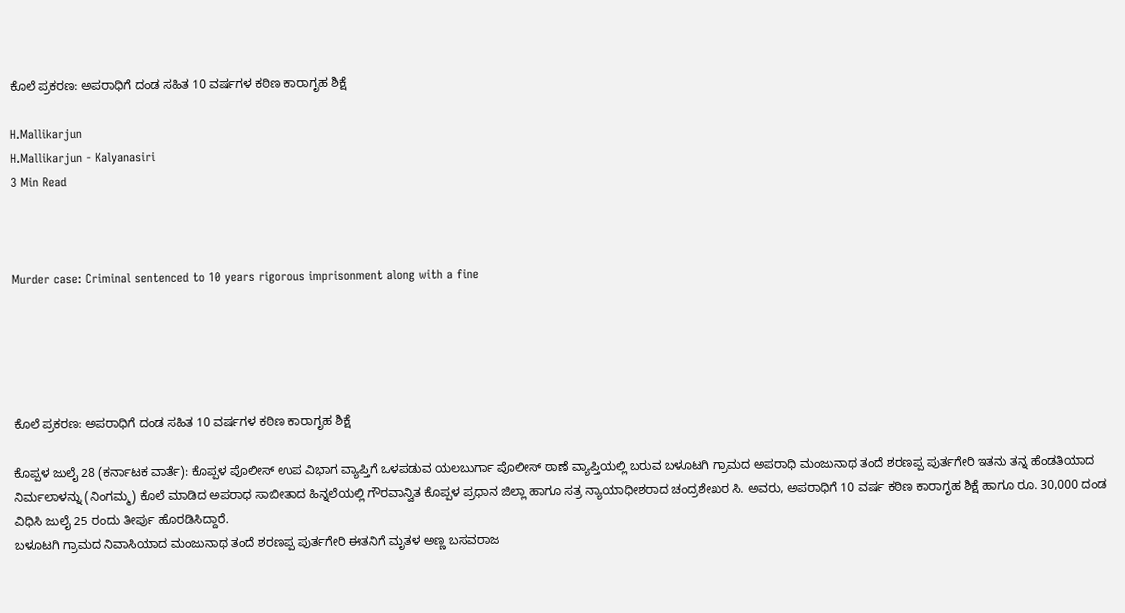ಕೊಲೆ ಪ್ರಕರಣ: ಅಪರಾಧಿಗೆ ದಂಡ ಸಹಿತ 10 ವರ್ಷಗಳ ಕಠಿಣ ಕಾರಾಗೃಹ ಶಿಕ್ಷೆ

H.Mallikarjun
H.Mallikarjun - Kalyanasiri
3 Min Read



Murder case: Criminal sentenced to 10 years rigorous imprisonment along with a fine





ಕೊಲೆ ಪ್ರಕರಣ: ಅಪರಾಧಿಗೆ ದಂಡ ಸಹಿತ 10 ವರ್ಷಗಳ ಕಠಿಣ ಕಾರಾಗೃಹ ಶಿಕ್ಷೆ

ಕೊಪ್ಪಳ ಜುಲೈ 28 (ಕರ್ನಾಟಕ ವಾರ್ತೆ): ಕೊಪ್ಪಳ ಪೊಲೀಸ್ ಉಪ ವಿಭಾಗ ವ್ಯಾಪ್ತಿಗೆ ಒಳಪಡುವ ಯಲಬುರ್ಗಾ ಪೊಲೀಸ್ ಠಾಣೆ ವ್ಯಾಪ್ತಿಯಲ್ಲಿ ಬರುವ ಬಳೂಟಗಿ ಗ್ರಾಮದ ಅಪರಾಧಿ ಮಂಜುನಾಥ ತಂದೆ ಶರಣಪ್ಪ ಪುರ್ತಗೇರಿ ಇತನು ತನ್ನ ಹೆಂಡತಿಯಾದ ನಿರ್ಮಲಾಳನ್ನು (ನಿಂಗಮ್ಮ) ಕೊಲೆ ಮಾಡಿದ ಅಪರಾಧ ಸಾಬೀತಾದ ಹಿನ್ನಲೆಯಲ್ಲಿ ಗೌರವಾನ್ವಿತ ಕೊಪ್ಪಳ ಪ್ರಧಾನ ಜಿಲ್ಲಾ ಹಾಗೂ ಸತ್ರ ನ್ಯಾಯಾಧೀಶರಾದ ಚಂದ್ರಶೇಖರ ಸಿ. ಅವರು, ಅಪರಾಧಿಗೆ 10 ವರ್ಷ ಕಠಿಣ ಕಾರಾಗೃಹ ಶಿಕ್ಷೆ ಹಾಗೂ ರೂ. 30,000 ದಂಡ ವಿಧಿಸಿ ಜುಲೈ 25 ರಂದು ತೀರ್ಪು ಹೊರಡಿಸಿದ್ದಾರೆ.
ಬಳೂಟಗಿ ಗ್ರಾಮದ ನಿವಾಸಿಯಾದ ಮಂಜುನಾಥ ತಂದೆ ಶರಣಪ್ಪ ಪುರ್ತಗೇರಿ ಈತನಿಗೆ ಮೃತಳ ಅಣ್ಣ ಬಸವರಾಜ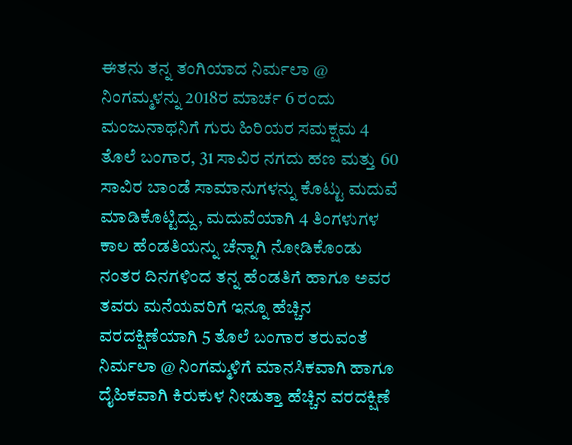ಈತನು ತನ್ನ ತಂಗಿಯಾದ ನಿರ್ಮಲಾ @ ನಿಂಗಮ್ಮಳನ್ನು 2018ರ ಮಾರ್ಚ 6 ರಂದು ಮಂಜುನಾಥನಿಗೆ ಗುರು ಹಿರಿಯರ ಸಮಕ್ಷಮ 4 ತೊಲೆ ಬಂಗಾರ, 31 ಸಾವಿರ ನಗದು ಹಣ ಮತ್ತು 60 ಸಾವಿರ ಬಾಂಡೆ ಸಾಮಾನುಗಳನ್ನು ಕೊಟ್ಟು ಮದುವೆ ಮಾಡಿಕೊಟ್ಟಿದ್ದು, ಮದುವೆಯಾಗಿ 4 ತಿಂಗಳುಗಳ ಕಾಲ ಹೆಂಡತಿಯನ್ನು ಚೆನ್ನಾಗಿ ನೋಡಿಕೊಂಡು ನಂತರ ದಿನಗಳಿಂದ ತನ್ನ ಹೆಂಡತಿಗೆ ಹಾಗೂ ಅವರ ತವರು ಮನೆಯವರಿಗೆ ಇನ್ನೂ ಹೆಚ್ಚಿನ ವರದಕ್ಷಿಣೆಯಾಗಿ 5 ತೊಲೆ ಬಂಗಾರ ತರುವಂತೆ ನಿರ್ಮಲಾ @ ನಿಂಗಮ್ಮಳಿಗೆ ಮಾನಸಿಕವಾಗಿ ಹಾಗೂ ದೈಹಿಕವಾಗಿ ಕಿರುಕುಳ ನೀಡುತ್ತಾ ಹೆಚ್ಚಿನ ವರದಕ್ಷಿಣೆ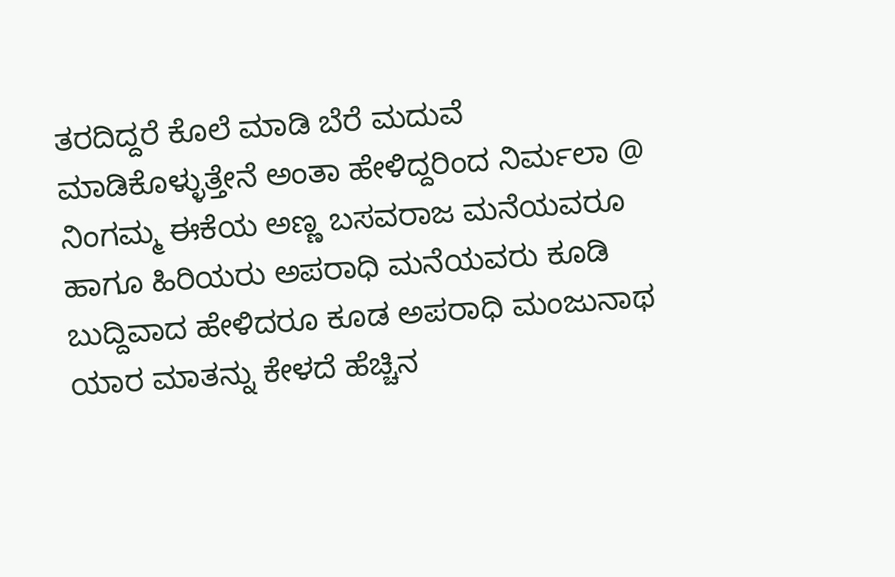ತರದಿದ್ದರೆ ಕೊಲೆ ಮಾಡಿ ಬೆರೆ ಮದುವೆ ಮಾಡಿಕೊಳ್ಳುತ್ತೇನೆ ಅಂತಾ ಹೇಳಿದ್ದರಿಂದ ನಿರ್ಮಲಾ @ ನಿಂಗಮ್ಮ ಈಕೆಯ ಅಣ್ಣ ಬಸವರಾಜ ಮನೆಯವರೂ ಹಾಗೂ ಹಿರಿಯರು ಅಪರಾಧಿ ಮನೆಯವರು ಕೂಡಿ ಬುದ್ದಿವಾದ ಹೇಳಿದರೂ ಕೂಡ ಅಪರಾಧಿ ಮಂಜುನಾಥ ಯಾರ ಮಾತನ್ನು ಕೇಳದೆ ಹೆಚ್ಚಿನ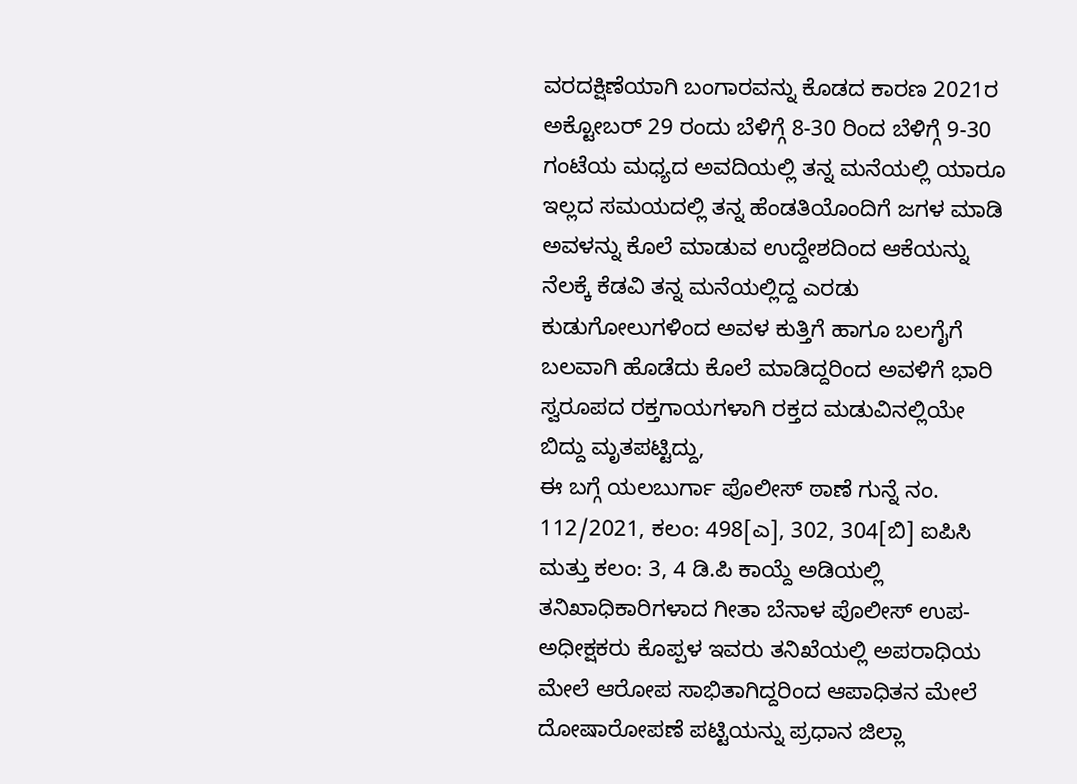ವರದಕ್ಷಿಣೆಯಾಗಿ ಬಂಗಾರವನ್ನು ಕೊಡದ ಕಾರಣ 2021ರ ಅಕ್ಟೋಬರ್ 29 ರಂದು ಬೆಳಿಗ್ಗೆ 8-30 ರಿಂದ ಬೆಳಿಗ್ಗೆ 9-30 ಗಂಟೆಯ ಮಧ್ಯದ ಅವದಿಯಲ್ಲಿ ತನ್ನ ಮನೆಯಲ್ಲಿ ಯಾರೂ ಇಲ್ಲದ ಸಮಯದಲ್ಲಿ ತನ್ನ ಹೆಂಡತಿಯೊಂದಿಗೆ ಜಗಳ ಮಾಡಿ ಅವಳನ್ನು ಕೊಲೆ ಮಾಡುವ ಉದ್ದೇಶದಿಂದ ಆಕೆಯನ್ನು ನೆಲಕ್ಕೆ ಕೆಡವಿ ತನ್ನ ಮನೆಯಲ್ಲಿದ್ದ ಎರಡು ಕುಡುಗೋಲುಗಳಿಂದ ಅವಳ ಕುತ್ತಿಗೆ ಹಾಗೂ ಬಲಗೈಗೆ ಬಲವಾಗಿ ಹೊಡೆದು ಕೊಲೆ ಮಾಡಿದ್ದರಿಂದ ಅವಳಿಗೆ ಭಾರಿ ಸ್ವರೂಪದ ರಕ್ತಗಾಯಗಳಾಗಿ ರಕ್ತದ ಮಡುವಿನಲ್ಲಿಯೇ ಬಿದ್ದು ಮೃತಪಟ್ಟಿದ್ದು,
ಈ ಬಗ್ಗೆ ಯಲಬುರ್ಗಾ ಪೊಲೀಸ್ ಠಾಣೆ ಗುನ್ನೆ ನಂ. 112/2021, ಕಲಂ: 498[ಎ], 302, 304[ಬಿ] ಐಪಿಸಿ ಮತ್ತು ಕಲಂ: 3, 4 ಡಿ.ಪಿ ಕಾಯ್ದೆ ಅಡಿಯಲ್ಲಿ ತನಿಖಾಧಿಕಾರಿಗಳಾದ ಗೀತಾ ಬೆನಾಳ ಪೊಲೀಸ್ ಉಪ-ಅಧೀಕ್ಷಕರು ಕೊಪ್ಪಳ ಇವರು ತನಿಖೆಯಲ್ಲಿ ಅಪರಾಧಿಯ ಮೇಲೆ ಆರೋಪ ಸಾಭಿತಾಗಿದ್ದರಿಂದ ಆಪಾಧಿತನ ಮೇಲೆ ದೋಷಾರೋಪಣೆ ಪಟ್ಟಿಯನ್ನು ಪ್ರಧಾನ ಜಿಲ್ಲಾ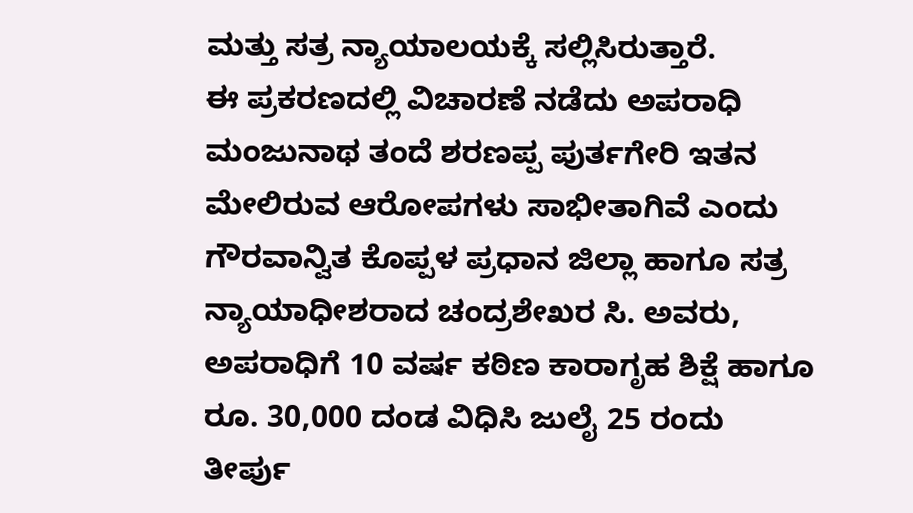ಮತ್ತು ಸತ್ರ ನ್ಯಾಯಾಲಯಕ್ಕೆ ಸಲ್ಲಿಸಿರುತ್ತಾರೆ.
ಈ ಪ್ರಕರಣದಲ್ಲಿ ವಿಚಾರಣೆ ನಡೆದು ಅಪರಾಧಿ ಮಂಜುನಾಥ ತಂದೆ ಶರಣಪ್ಪ ಪುರ್ತಗೇರಿ ಇತನ ಮೇಲಿರುವ ಆರೋಪಗಳು ಸಾಭೀತಾಗಿವೆ ಎಂದು ಗೌರವಾನ್ವಿತ ಕೊಪ್ಪಳ ಪ್ರಧಾನ ಜಿಲ್ಲಾ ಹಾಗೂ ಸತ್ರ ನ್ಯಾಯಾಧೀಶರಾದ ಚಂದ್ರಶೇಖರ ಸಿ. ಅವರು, ಅಪರಾಧಿಗೆ 10 ವರ್ಷ ಕಠಿಣ ಕಾರಾಗೃಹ ಶಿಕ್ಷೆ ಹಾಗೂ ರೂ. 30,000 ದಂಡ ವಿಧಿಸಿ ಜುಲೈ 25 ರಂದು ತೀರ್ಪು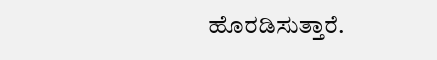ಹೊರಡಿಸುತ್ತಾರೆ.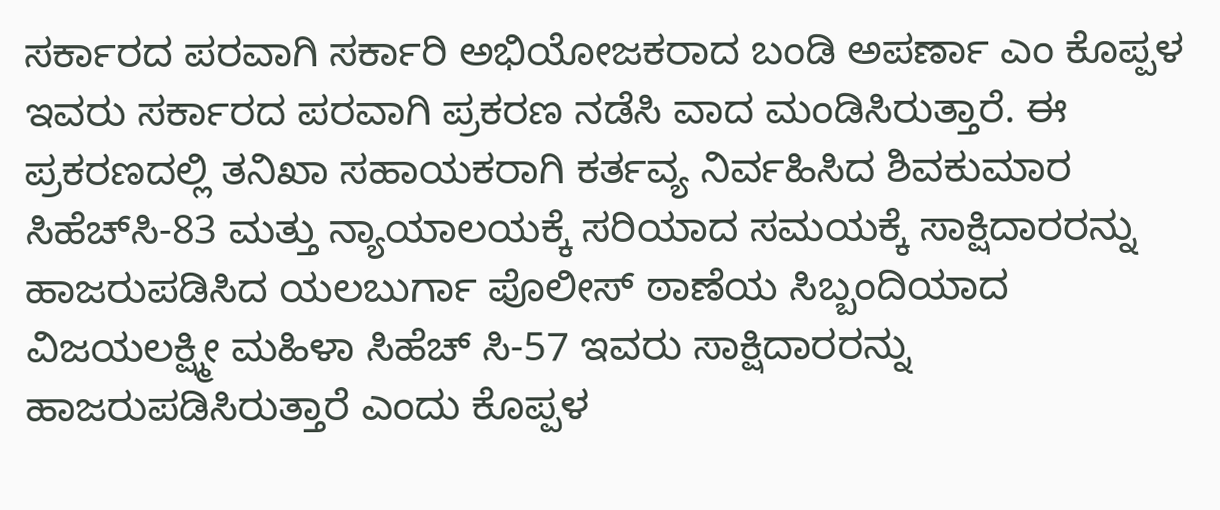ಸರ್ಕಾರದ ಪರವಾಗಿ ಸರ್ಕಾರಿ ಅಭಿಯೋಜಕರಾದ ಬಂಡಿ ಅಪರ್ಣಾ ಎಂ ಕೊಪ್ಪಳ ಇವರು ಸರ್ಕಾರದ ಪರವಾಗಿ ಪ್ರಕರಣ ನಡೆಸಿ ವಾದ ಮಂಡಿಸಿರುತ್ತಾರೆ. ಈ ಪ್ರಕರಣದಲ್ಲಿ ತನಿಖಾ ಸಹಾಯಕರಾಗಿ ಕರ್ತವ್ಯ ನಿರ್ವಹಿಸಿದ ಶಿವಕುಮಾರ ಸಿಹೆಚ್‌ಸಿ-83 ಮತ್ತು ನ್ಯಾಯಾಲಯಕ್ಕೆ ಸರಿಯಾದ ಸಮಯಕ್ಕೆ ಸಾಕ್ಷಿದಾರರನ್ನು ಹಾಜರುಪಡಿಸಿದ ಯಲಬುರ್ಗಾ ಪೊಲೀಸ್ ಠಾಣೆಯ ಸಿಬ್ಬಂದಿಯಾದ ವಿಜಯಲಕ್ಷ್ಮೀ ಮಹಿಳಾ ಸಿಹೆಚ್ ಸಿ-57 ಇವರು ಸಾಕ್ಷಿದಾರರನ್ನು ಹಾಜರುಪಡಿಸಿರುತ್ತಾರೆ ಎಂದು ಕೊಪ್ಪಳ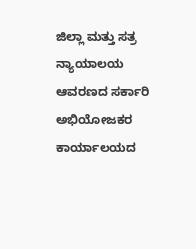ಜಿಲ್ಲಾ ಮತ್ತು ಸತ್ರ ನ್ಯಾಯಾಲಯ ಆವರಣದ ಸರ್ಕಾರಿ ಅಭಿಯೋಜಕರ ಕಾರ್ಯಾಲಯದ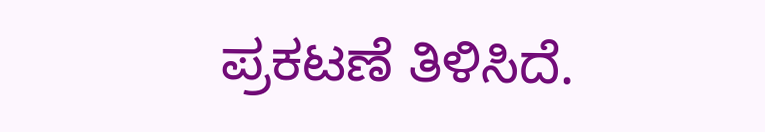ಪ್ರಕಟಣೆ ತಿಳಿಸಿದೆ.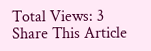Total Views: 3
Share This Article